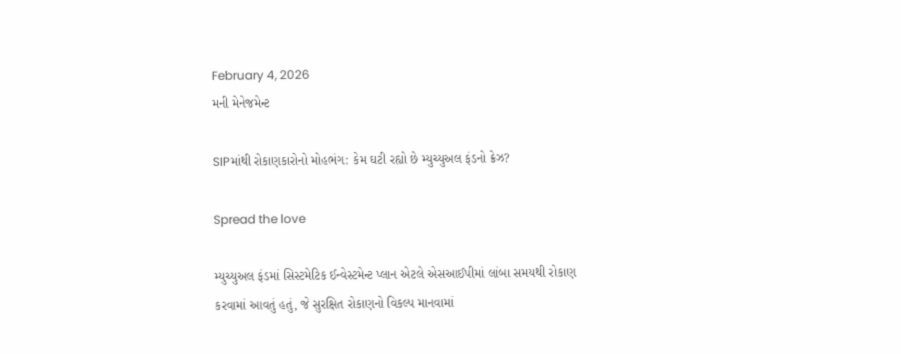February 4, 2026
મની મેનેજમેન્ટ

SIPમાંથી રોકાણકારોનો મોહભંગ: કેમ ઘટી રહ્યો છે મ્યુચ્યુઅલ ફંડનો ક્રેઝ?

Spread the love

મ્યુચ્યુઅલ ફંડમાં સિસ્ટમેટિક ઈન્વેસ્ટમેન્ટ પ્લાન એટલે એસઆઈપીમાં લાંબા સમયથી રોકાણ કરવામાં આવતું હતું, જે સુરક્ષિત રોકાણનો વિકલ્પ માનવામાં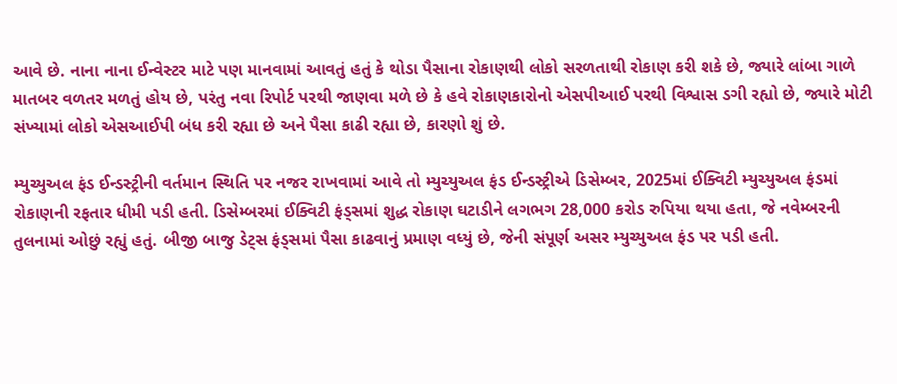આવે છે. નાના નાના ઈન્વેસ્ટર માટે પણ માનવામાં આવતું હતું કે થોડા પૈસાના રોકાણથી લોકો સરળતાથી રોકાણ કરી શકે છે, જ્યારે લાંબા ગાળે માતબર વળતર મળતું હોય છે, પરંતુ નવા રિપોર્ટ પરથી જાણવા મળે છે કે હવે રોકાણકારોનો એસપીઆઈ પરથી વિશ્વાસ ડગી રહ્યો છે, જ્યારે મોટી સંખ્યામાં લોકો એસઆઈપી બંધ કરી રહ્યા છે અને પૈસા કાઢી રહ્યા છે, કારણો શું છે.

મ્યુચ્યુઅલ ફંડ ઈન્ડસ્ટ્રીની વર્તમાન સ્થિતિ પર નજર રાખવામાં આવે તો મ્યુચ્યુઅલ ફંડ ઈન્ડસ્ટ્રીએ ડિસેમ્બર, 2025માં ઈક્વિટી મ્યુચ્યુઅલ ફંડમાં રોકાણની રફતાર ધીમી પડી હતી. ડિસેમ્બરમાં ઈક્વિટી ફંડ્સમાં શુદ્ધ રોકાણ ઘટાડીને લગભગ 28,000 કરોડ રુપિયા થયા હતા, જે નવેમ્બરની તુલનામાં ઓછું રહ્યું હતું. બીજી બાજુ ડેટ્સ ફંડ્સમાં પૈસા કાઢવાનું પ્રમાણ વધ્યું છે, જેની સંપૂર્ણ અસર મ્યુચ્યુઅલ ફંડ પર પડી હતી.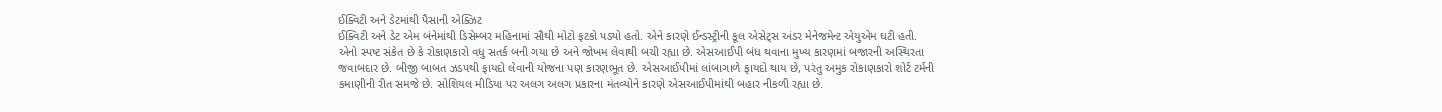ઈક્વિટી અને ડેટમાંથી પૈસાની એક્ઝિટ
ઈક્વિટી અને ડેટ એમ બંનેમાંથી ડિસેમ્બર મહિનામાં સૌથી મોટો ફટકો પડ્યો હતો. એને કારણે ઈન્ડસ્ટ્રીની કૂલ એસેટ્સ અંડર મેનેજમેન્ટ એયુએમ ઘટી હતી. એનો સ્પષ્ટ સંકેત છે કે રોકાણકારો વધુ સતર્ક બની ગયા છે અને જોખમ લેવાથી બચી રહ્યા છે. એસઆઈપી બંધ થવાના મુખ્ય કારણમાં બજારની અસ્થિરતા જવાબદાર છે. બીજી બાબત ઝડપથી ફાયદો લેવાની યોજના પણ કારણભૂત છે. એસઆઈપીમાં લાંબાગાળે ફાયદો થાય છે, પરંતુ અમુક રોકાણકારો શોર્ટ ટર્મની કમાણીની રીત સમજે છે. સોશિયલ મીડિયા પર અલગ અલગ પ્રકારના મંતવ્યોને કારણે એસઆઈપીમાંથી બહાર નીકળી રહ્યા છે.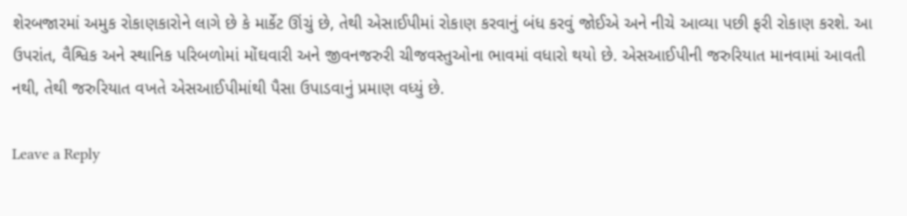શેરબજારમાં અમુક રોકાણકારોને લાગે છે કે માર્કેટ ઊંચું છે, તેથી એસાઈપીમાં રોકાણ કરવાનું બંધ કરવું જોઈએ અને નીચે આવ્યા પછી ફરી રોકાણ કરશે. આ ઉપરાંત, વૈશ્વિક અને સ્થાનિક પરિબળોમાં મોંઘવારી અને જીવનજરુરી ચીજવસ્તુઓના ભાવમાં વધારો થયો છે. એસઆઈપીની જરુરિયાત માનવામાં આવતી નથી, તેથી જરુરિયાત વખતે એસઆઈપીમાંથી પૈસા ઉપાડવાનું પ્રમાણ વધ્યું છે.

Leave a Reply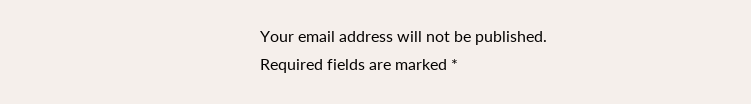Your email address will not be published. Required fields are marked *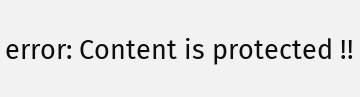error: Content is protected !!